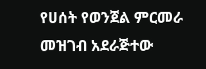የሀሰት የወንጀል ምርመራ መዝገብ አደራጅተው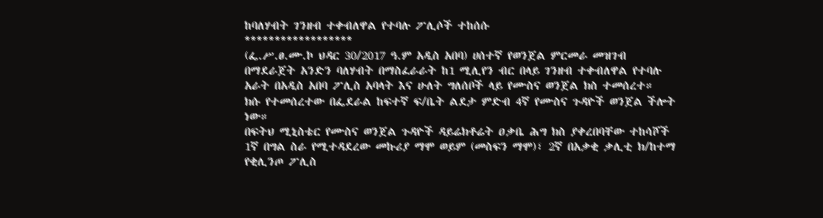ከባለሃብት ገንዘብ ተቀብለዋል የተባሉ ፖሊሶች ተከሰሱ
******************
(ፌ.ሥ.ፀ.ሙ.ኮ ህዳር 30/2017 ዓ.ም አዲስ አበባ) ሀሰተኛ የወንጀል ምርመራ መዝገብ በማደራጀት አንድን ባለሃብት በማስፈራራት ከ1 ሚሊየን ብር በላይ ገንዘብ ተቀብለዋል የተባሉ አራት በአዲስ አበባ ፖሊስ አባላት እና ሁለት ግለሰቦች ላይ የሙስና ወንጀል ክስ ተመሰረተ።
ክሱ የተመሰረተው በፌደራል ከፍተኛ ፍ/ቤት ልደታ ምድብ 4ኛ የሙስና ጉዳዮች ወንጀል ችሎት ነው።
በፍትህ ሚኒስቴር የሙስና ወንጀል ጉዳዮች ዳይሬክቶሬት ዐቃቤ ሕግ ክስ ያቀረበባቸው ተከሳሾች 1ኛ በግል ስራ የሚተዳደረው መኩሪያ ማሞ ወይም (መስፍን ማሞ)፣ 2ኛ በአቃቂ ቃሊቲ ክ/ከተማ የቂሊንጦ ፖሊስ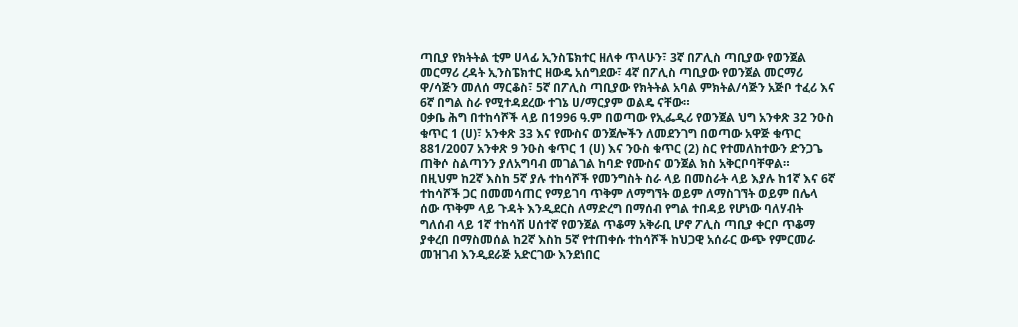ጣቢያ የክትትል ቲም ሀላፊ ኢንስፔክተር ዘለቀ ጥላሁን፣ 3ኛ በፖሊስ ጣቢያው የወንጀል መርማሪ ረዳት ኢንስፔክተር ዘውዴ አሰግደው፣ 4ኛ በፖሊስ ጣቢያው የወንጀል መርማሪ ዋ/ሳጅን መለሰ ማርቆስ፣ 5ኛ በፖሊስ ጣቢያው የክትትል አባል ምክትል/ሳጅን አጅቦ ተፈሪ እና 6ኛ በግል ስራ የሚተዳደረው ተገኔ ሀ/ማርያም ወልዴ ናቸው።
ዐቃቤ ሕግ በተከሳሾች ላይ በ1996 ዓ.ም በወጣው የኢፌዲሪ የወንጀል ህግ አንቀጽ 32 ንዑስ ቁጥር 1 (ሀ)፣ አንቀጽ 33 እና የሙስና ወንጀሎችን ለመደንገግ በወጣው አዋጅ ቁጥር 881/2007 አንቀጽ 9 ንዑስ ቁጥር 1 (ሀ) እና ንዑስ ቁጥር (2) ስር የተመለከተውን ድንጋጌ ጠቅሶ ስልጣንን ያለአግባብ መገልገል ከባድ የሙስና ወንጀል ክስ አቅርቦባቸዋል።
በዚህም ከ2ኛ እስከ 5ኛ ያሉ ተከሳሾች የመንግስት ስራ ላይ በመስራት ላይ እያሉ ከ1ኛ እና 6ኛ ተከሳሾች ጋር በመመሳጠር የማይገባ ጥቅም ለማግኘት ወይም ለማስገኘት ወይም በሌላ ሰው ጥቅም ላይ ጉዳት እንዲደርስ ለማድረግ በማሰብ የግል ተበዳይ የሆነው ባለሃብት ግለሰብ ላይ 1ኛ ተከሳሽ ሀሰተኛ የወንጀል ጥቆማ አቅራቢ ሆኖ ፖሊስ ጣቢያ ቀርቦ ጥቆማ ያቀረበ በማስመሰል ከ2ኛ እስከ 5ኛ የተጠቀሱ ተከሳሾች ከህጋዊ አሰራር ውጭ የምርመራ መዝገብ እንዲደራጅ አድርገው እንደነበር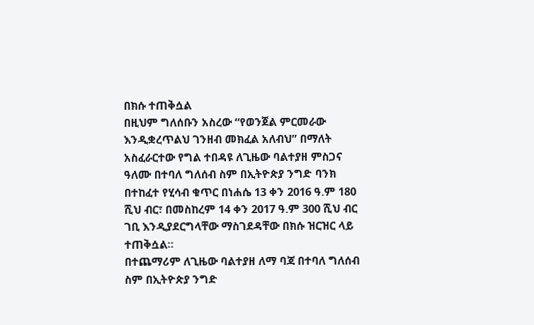በክሱ ተጠቅሷል
በዚህም ግለሰቡን አስረው “የወንጀል ምርመራው እንዲቋረጥልህ ገንዘብ መክፈል አለብህ” በማለት አስፈራርተው የግል ተበዳዩ ለጊዜው ባልተያዘ ምስጋና ዓለሙ በተባለ ግለሰብ ስም በኢትዮጵያ ንግድ ባንክ በተከፈተ የሂሳብ ቁጥር በነሐሴ 13 ቀን 2016 ዓ.ም 180 ሺህ ብር፣ በመስከረም 14 ቀን 2017 ዓ.ም 300 ሺህ ብር ገቢ እንዲያደርግላቸው ማስገደዳቸው በክሱ ዝርዝር ላይ ተጠቅሷል።
በተጨማሪም ለጊዜው ባልተያዘ ለማ ባጃ በተባለ ግለሰብ ስም በኢትዮጵያ ንግድ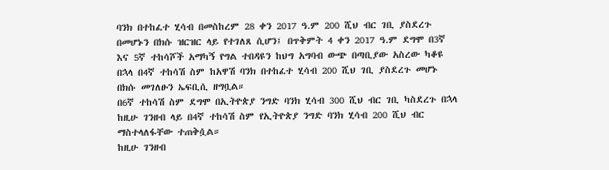ባንክ በተከፈተ ሂሳብ በመስከረም 28 ቀን 2017 ዓ.ም 200 ሺህ ብር ገቢ ያስደረጉ በመሆኑን በክሱ ዝርዝር ላይ የተገለጸ ሲሆን፤ በጥቅምት 4 ቀን 2017 ዓ.ም ደግሞ በ3ኛ እና 5ኛ ተከሳሾች አማካኝ የግል ተበዳዩን ከህግ አግባብ ውጭ በጣቢያው አስረው ካቆዩ በኋላ በ4ኛ ተከሳሽ ስም ከአዋሽ ባንክ በተከፈተ ሂሳብ 200 ሺህ ገቢ ያስደረጉ መሆኑ በክሱ መገለፁን ኤፍቢሲ ዘግቧል።
በ6ኛ ተከሳሽ ስም ደግሞ በኢትዮጵያ ንግድ ባንክ ሂሳብ 300 ሺህ ብር ገቢ ካስደረጉ በኋላ ከዚሁ ገንዘብ ላይ በ4ኛ ተከሳሽ ስም የኢትዮጵያ ንግድ ባንክ ሂሳብ 200 ሺህ ብር ማስተላለፋቸው ተጠቅሷል።
ከዚሁ ገንዘብ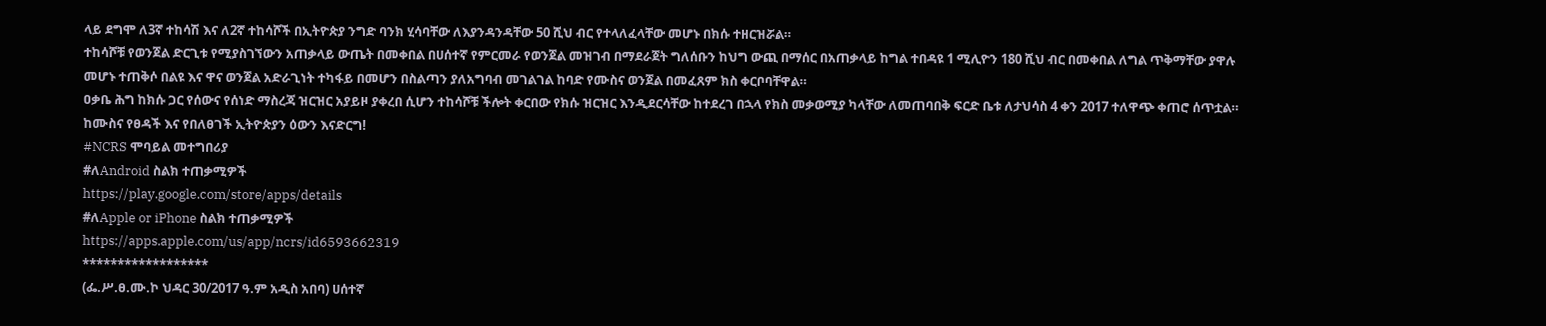ላይ ደግሞ ለ3ኛ ተከሳሽ እና ለ2ኛ ተከሳሾች በኢትዮጵያ ንግድ ባንክ ሂሳባቸው ለእያንዳንዳቸው 50 ሺህ ብር የተላለፈላቸው መሆኑ በክሱ ተዘርዝሯል።
ተከሳሾቹ የወንጀል ድርጊቱ የሚያስገኘውን አጠቃላይ ውጤት በመቀበል በሀሰተኛ የምርመራ የወንጀል መዝገብ በማደራጀት ግለሰቡን ከህግ ውጪ በማሰር በአጠቃላይ ከግል ተበዳዩ 1 ሚሊዮን 180 ሺህ ብር በመቀበል ለግል ጥቅማቸው ያዋሉ መሆኑ ተጠቅሶ በልዩ እና ዋና ወንጀል አድራጊነት ተካፋይ በመሆን በስልጣን ያለአግባብ መገልገል ከባድ የሙስና ወንጀል በመፈጸም ክስ ቀርቦባቸዋል።
ዐቃቤ ሕግ ከክሱ ጋር የሰውና የሰነድ ማስረጃ ዝርዝር አያይዞ ያቀረበ ሲሆን ተከሳሾቹ ችሎት ቀርበው የክሱ ዝርዝር እንዲደርሳቸው ከተደረገ በኋላ የክስ መቃወሚያ ካላቸው ለመጠባበቅ ፍርድ ቤቱ ለታህሳስ 4 ቀን 2017 ተለዋጭ ቀጠሮ ሰጥቷል።
ከሙስና የፀዳች እና የበለፀገች ኢትዮጵያን ዕውን እናድርግ!
#NCRS ሞባይል መተግበሪያ
#ለAndroid ስልክ ተጠቃሚዎች
https://play.google.com/store/apps/details
#ለApple or iPhone ስልክ ተጠቃሚዎች
https://apps.apple.com/us/app/ncrs/id6593662319
******************
(ፌ.ሥ.ፀ.ሙ.ኮ ህዳር 30/2017 ዓ.ም አዲስ አበባ) ሀሰተኛ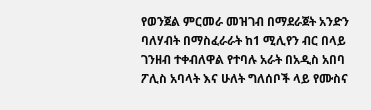የወንጀል ምርመራ መዝገብ በማደራጀት አንድን ባለሃብት በማስፈራራት ከ1 ሚሊየን ብር በላይ ገንዘብ ተቀብለዋል የተባሉ አራት በአዲስ አበባ ፖሊስ አባላት እና ሁለት ግለሰቦች ላይ የሙስና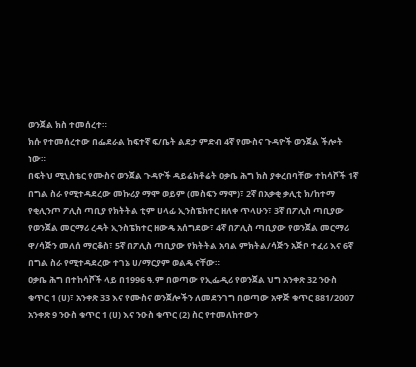ወንጀል ክስ ተመሰረተ።
ክሱ የተመሰረተው በፌደራል ከፍተኛ ፍ/ቤት ልደታ ምድብ 4ኛ የሙስና ጉዳዮች ወንጀል ችሎት ነው።
በፍትህ ሚኒስቴር የሙስና ወንጀል ጉዳዮች ዳይሬክቶሬት ዐቃቤ ሕግ ክስ ያቀረበባቸው ተከሳሾች 1ኛ በግል ስራ የሚተዳደረው መኩሪያ ማሞ ወይም (መስፍን ማሞ)፣ 2ኛ በአቃቂ ቃሊቲ ክ/ከተማ የቂሊንጦ ፖሊስ ጣቢያ የክትትል ቲም ሀላፊ ኢንስፔክተር ዘለቀ ጥላሁን፣ 3ኛ በፖሊስ ጣቢያው የወንጀል መርማሪ ረዳት ኢንስፔክተር ዘውዴ አሰግደው፣ 4ኛ በፖሊስ ጣቢያው የወንጀል መርማሪ ዋ/ሳጅን መለሰ ማርቆስ፣ 5ኛ በፖሊስ ጣቢያው የክትትል አባል ምክትል/ሳጅን አጅቦ ተፈሪ እና 6ኛ በግል ስራ የሚተዳደረው ተገኔ ሀ/ማርያም ወልዴ ናቸው።
ዐቃቤ ሕግ በተከሳሾች ላይ በ1996 ዓ.ም በወጣው የኢፌዲሪ የወንጀል ህግ አንቀጽ 32 ንዑስ ቁጥር 1 (ሀ)፣ አንቀጽ 33 እና የሙስና ወንጀሎችን ለመደንገግ በወጣው አዋጅ ቁጥር 881/2007 አንቀጽ 9 ንዑስ ቁጥር 1 (ሀ) እና ንዑስ ቁጥር (2) ስር የተመለከተውን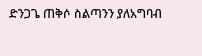ድንጋጌ ጠቅሶ ስልጣንን ያለአግባብ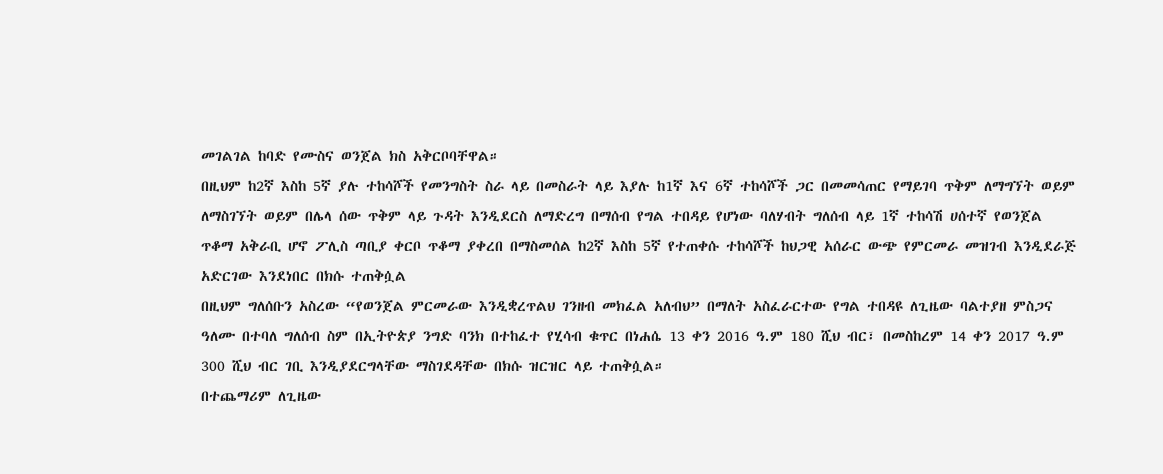መገልገል ከባድ የሙስና ወንጀል ክስ አቅርቦባቸዋል።
በዚህም ከ2ኛ እስከ 5ኛ ያሉ ተከሳሾች የመንግስት ስራ ላይ በመስራት ላይ እያሉ ከ1ኛ እና 6ኛ ተከሳሾች ጋር በመመሳጠር የማይገባ ጥቅም ለማግኘት ወይም ለማስገኘት ወይም በሌላ ሰው ጥቅም ላይ ጉዳት እንዲደርስ ለማድረግ በማሰብ የግል ተበዳይ የሆነው ባለሃብት ግለሰብ ላይ 1ኛ ተከሳሽ ሀሰተኛ የወንጀል ጥቆማ አቅራቢ ሆኖ ፖሊስ ጣቢያ ቀርቦ ጥቆማ ያቀረበ በማስመሰል ከ2ኛ እስከ 5ኛ የተጠቀሱ ተከሳሾች ከህጋዊ አሰራር ውጭ የምርመራ መዝገብ እንዲደራጅ አድርገው እንደነበር በክሱ ተጠቅሷል
በዚህም ግለሰቡን አስረው “የወንጀል ምርመራው እንዲቋረጥልህ ገንዘብ መክፈል አለብህ” በማለት አስፈራርተው የግል ተበዳዩ ለጊዜው ባልተያዘ ምስጋና ዓለሙ በተባለ ግለሰብ ስም በኢትዮጵያ ንግድ ባንክ በተከፈተ የሂሳብ ቁጥር በነሐሴ 13 ቀን 2016 ዓ.ም 180 ሺህ ብር፣ በመስከረም 14 ቀን 2017 ዓ.ም 300 ሺህ ብር ገቢ እንዲያደርግላቸው ማስገደዳቸው በክሱ ዝርዝር ላይ ተጠቅሷል።
በተጨማሪም ለጊዜው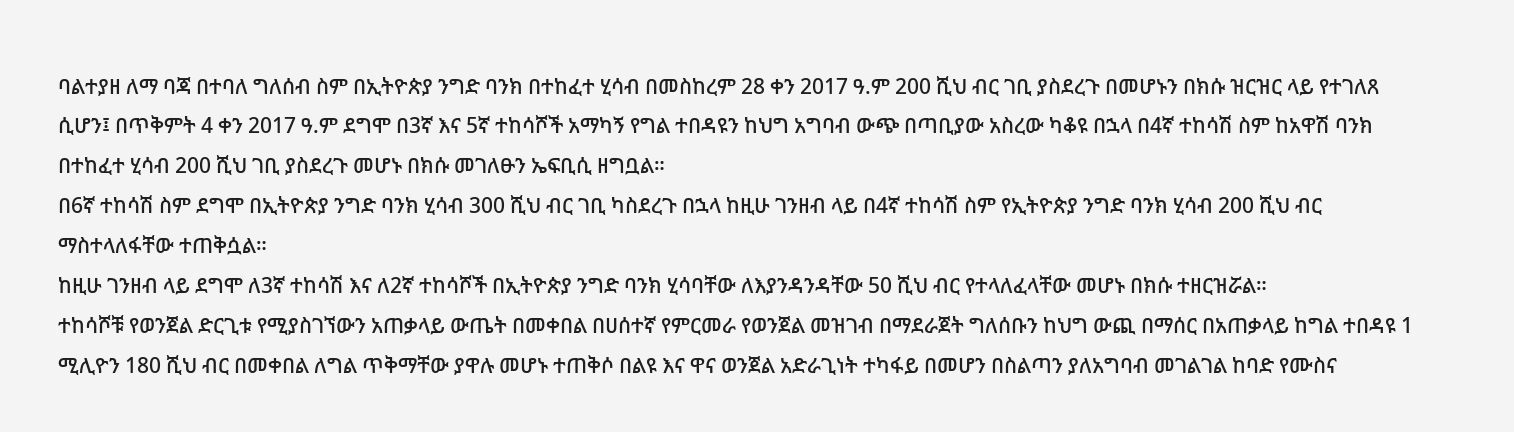ባልተያዘ ለማ ባጃ በተባለ ግለሰብ ስም በኢትዮጵያ ንግድ ባንክ በተከፈተ ሂሳብ በመስከረም 28 ቀን 2017 ዓ.ም 200 ሺህ ብር ገቢ ያስደረጉ በመሆኑን በክሱ ዝርዝር ላይ የተገለጸ ሲሆን፤ በጥቅምት 4 ቀን 2017 ዓ.ም ደግሞ በ3ኛ እና 5ኛ ተከሳሾች አማካኝ የግል ተበዳዩን ከህግ አግባብ ውጭ በጣቢያው አስረው ካቆዩ በኋላ በ4ኛ ተከሳሽ ስም ከአዋሽ ባንክ በተከፈተ ሂሳብ 200 ሺህ ገቢ ያስደረጉ መሆኑ በክሱ መገለፁን ኤፍቢሲ ዘግቧል።
በ6ኛ ተከሳሽ ስም ደግሞ በኢትዮጵያ ንግድ ባንክ ሂሳብ 300 ሺህ ብር ገቢ ካስደረጉ በኋላ ከዚሁ ገንዘብ ላይ በ4ኛ ተከሳሽ ስም የኢትዮጵያ ንግድ ባንክ ሂሳብ 200 ሺህ ብር ማስተላለፋቸው ተጠቅሷል።
ከዚሁ ገንዘብ ላይ ደግሞ ለ3ኛ ተከሳሽ እና ለ2ኛ ተከሳሾች በኢትዮጵያ ንግድ ባንክ ሂሳባቸው ለእያንዳንዳቸው 50 ሺህ ብር የተላለፈላቸው መሆኑ በክሱ ተዘርዝሯል።
ተከሳሾቹ የወንጀል ድርጊቱ የሚያስገኘውን አጠቃላይ ውጤት በመቀበል በሀሰተኛ የምርመራ የወንጀል መዝገብ በማደራጀት ግለሰቡን ከህግ ውጪ በማሰር በአጠቃላይ ከግል ተበዳዩ 1 ሚሊዮን 180 ሺህ ብር በመቀበል ለግል ጥቅማቸው ያዋሉ መሆኑ ተጠቅሶ በልዩ እና ዋና ወንጀል አድራጊነት ተካፋይ በመሆን በስልጣን ያለአግባብ መገልገል ከባድ የሙስና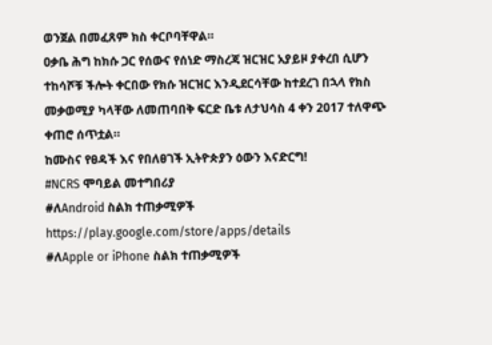ወንጀል በመፈጸም ክስ ቀርቦባቸዋል።
ዐቃቤ ሕግ ከክሱ ጋር የሰውና የሰነድ ማስረጃ ዝርዝር አያይዞ ያቀረበ ሲሆን ተከሳሾቹ ችሎት ቀርበው የክሱ ዝርዝር እንዲደርሳቸው ከተደረገ በኋላ የክስ መቃወሚያ ካላቸው ለመጠባበቅ ፍርድ ቤቱ ለታህሳስ 4 ቀን 2017 ተለዋጭ ቀጠሮ ሰጥቷል።
ከሙስና የፀዳች እና የበለፀገች ኢትዮጵያን ዕውን እናድርግ!
#NCRS ሞባይል መተግበሪያ
#ለAndroid ስልክ ተጠቃሚዎች
https://play.google.com/store/apps/details
#ለApple or iPhone ስልክ ተጠቃሚዎች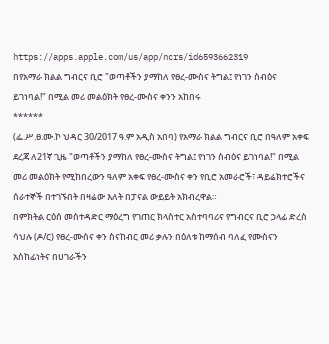https://apps.apple.com/us/app/ncrs/id6593662319
በየአማራ ክልል ግብርና ቢሮ "ወጣቶችን ያማከለ የፀረ-ሙስና ትግል፤ የነገን ስብዕና ይገነባል!" በሚል መሪ መልዕክት የፀረ-ሙስና ቀንን አከበሩ
******
(ፌ.ሥ.ፀ.ሙ.ኮ ህዳር 30/2017 ዓ.ም አዲስ አበባ) የአማራ ክልል ግብርና ቢሮ በዓለም አቀፍ ደረጃ ለ21ኛ ጊዜ "ወጣቶችን ያማከለ የፀረ-ሙስና ትግል፤ የነገን ስብዕና ይገነባል!" በሚል መሪ መልዕክት የሚከበረውን ዓለም አቀፍ የፀረ-ሙስና ቀን የቢሮ አመራሮች፣ ዳይሬክተሮችና ሰራተኞች በተገኙበት በዛሬው እለት በፓናል ውይይት አክብረዋል።
በምክትል ርዕሰ መስተዳድር ማዕረግ የገጠር ክላስተር አስተባባሪና የግብርና ቢሮ ኃላፊ ድረስ ሳህሉ (ዶ/ር) የፀረ-ሙስና ቀን ስናከብር መሪ ቃሉን በዕለቱ ከማሰብ ባለፈ የሙስናን አስከፊነትና በሀገራችን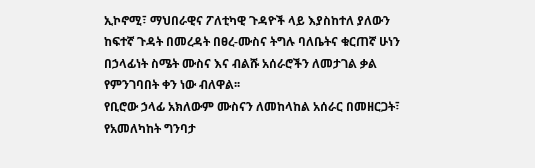ኢኮኖሚ፣ ማህበራዊና ፖለቲካዊ ጉዳዮች ላይ እያስከተለ ያለውን ከፍተኛ ጉዳት በመረዳት በፀረ-ሙስና ትግሉ ባለቤትና ቁርጠኛ ሁነን በኃላፊነት ስሜት ሙስና እና ብልሹ አሰራሮችን ለመታገል ቃል የምንገባበት ቀን ነው ብለዋል፡፡
የቢሮው ኃላፊ አክለውም ሙስናን ለመከላከል አሰራር በመዘርጋት፣ የአመለካከት ግንባታ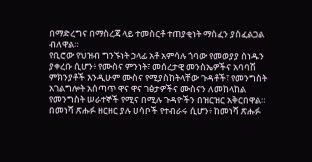በማድረግና በማስረጃ ላይ ተመስርቶ ተጠያቂነት ማስፈን ያስፈልጋል ብለዋል።
የቢሮው የህዝብ ግንኙነት ኃላፊ አቶ አምሳሉ ጎባው የመወያያ ሰነዱን ያቀረቡ ሲሆን፥ የሙስና ምንነት፣ መሰረታዊ መንስኤዎችና አባባሽ ምክንያቶች እንዲሁም ሙስና የሚያስከትላቸው ጉዳቶች፣ የመንግስት አገልግሎት አሰጣጥ ዋና ዋና ገፅታዎችና ሙስናን ለመከላከል የመንግስት ሠራተኞች የሚና በሚሉ ጉዳዮችን በዝርዝር አቅርበዋል።
በመነሻ ጽሑፉ ዘርዘር ያሉ ሀሳቦች የተብራሩ ሲሆን፥ ከመነሻ ጽሑፉ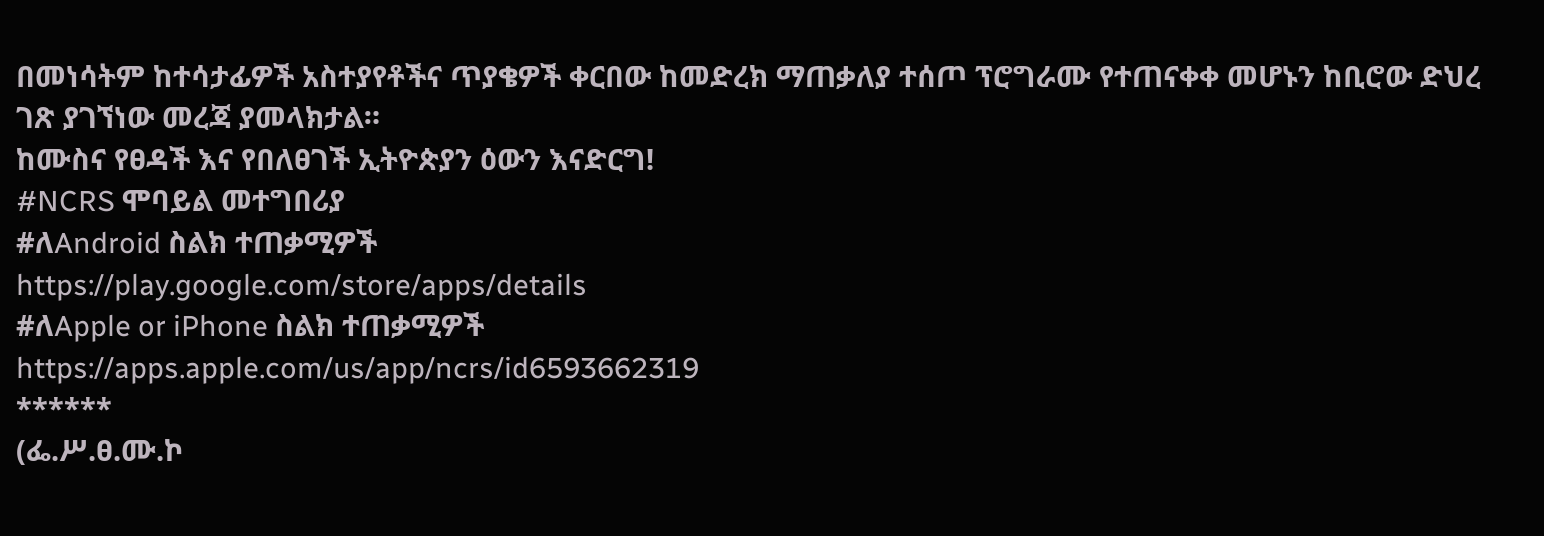በመነሳትም ከተሳታፊዎች አስተያየቶችና ጥያቄዎች ቀርበው ከመድረክ ማጠቃለያ ተሰጦ ፕሮግራሙ የተጠናቀቀ መሆኑን ከቢሮው ድህረ ገጽ ያገኘነው መረጃ ያመላክታል።
ከሙስና የፀዳች እና የበለፀገች ኢትዮጵያን ዕውን እናድርግ!
#NCRS ሞባይል መተግበሪያ
#ለAndroid ስልክ ተጠቃሚዎች
https://play.google.com/store/apps/details
#ለApple or iPhone ስልክ ተጠቃሚዎች
https://apps.apple.com/us/app/ncrs/id6593662319
******
(ፌ.ሥ.ፀ.ሙ.ኮ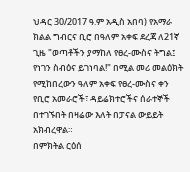ህዳር 30/2017 ዓ.ም አዲስ አበባ) የአማራ ክልል ግብርና ቢሮ በዓለም አቀፍ ደረጃ ለ21ኛ ጊዜ "ወጣቶችን ያማከለ የፀረ-ሙስና ትግል፤ የነገን ስብዕና ይገነባል!" በሚል መሪ መልዕክት የሚከበረውን ዓለም አቀፍ የፀረ-ሙስና ቀን የቢሮ አመራሮች፣ ዳይሬክተሮችና ሰራተኞች በተገኙበት በዛሬው እለት በፓናል ውይይት አክብረዋል።
በምክትል ርዕሰ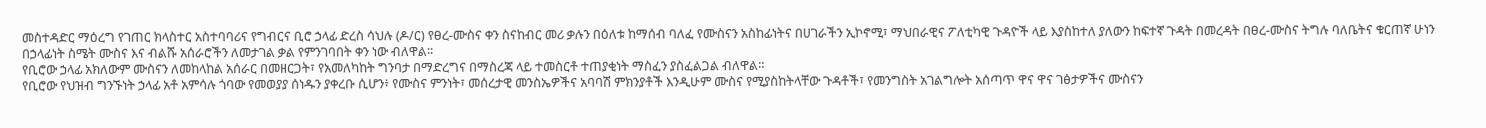መስተዳድር ማዕረግ የገጠር ክላስተር አስተባባሪና የግብርና ቢሮ ኃላፊ ድረስ ሳህሉ (ዶ/ር) የፀረ-ሙስና ቀን ስናከብር መሪ ቃሉን በዕለቱ ከማሰብ ባለፈ የሙስናን አስከፊነትና በሀገራችን ኢኮኖሚ፣ ማህበራዊና ፖለቲካዊ ጉዳዮች ላይ እያስከተለ ያለውን ከፍተኛ ጉዳት በመረዳት በፀረ-ሙስና ትግሉ ባለቤትና ቁርጠኛ ሁነን በኃላፊነት ስሜት ሙስና እና ብልሹ አሰራሮችን ለመታገል ቃል የምንገባበት ቀን ነው ብለዋል፡፡
የቢሮው ኃላፊ አክለውም ሙስናን ለመከላከል አሰራር በመዘርጋት፣ የአመለካከት ግንባታ በማድረግና በማስረጃ ላይ ተመስርቶ ተጠያቂነት ማስፈን ያስፈልጋል ብለዋል።
የቢሮው የህዝብ ግንኙነት ኃላፊ አቶ አምሳሉ ጎባው የመወያያ ሰነዱን ያቀረቡ ሲሆን፥ የሙስና ምንነት፣ መሰረታዊ መንስኤዎችና አባባሽ ምክንያቶች እንዲሁም ሙስና የሚያስከትላቸው ጉዳቶች፣ የመንግስት አገልግሎት አሰጣጥ ዋና ዋና ገፅታዎችና ሙስናን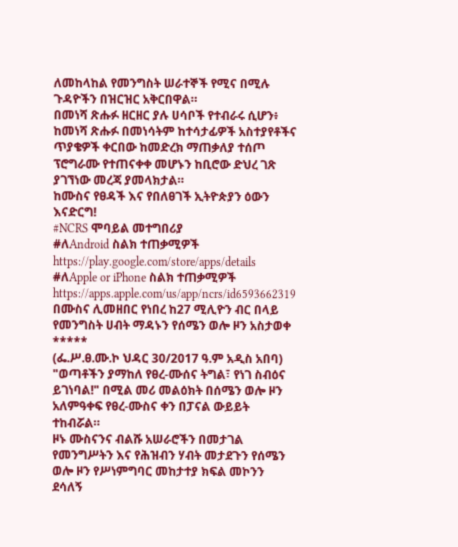ለመከላከል የመንግስት ሠራተኞች የሚና በሚሉ ጉዳዮችን በዝርዝር አቅርበዋል።
በመነሻ ጽሑፉ ዘርዘር ያሉ ሀሳቦች የተብራሩ ሲሆን፥ ከመነሻ ጽሑፉ በመነሳትም ከተሳታፊዎች አስተያየቶችና ጥያቄዎች ቀርበው ከመድረክ ማጠቃለያ ተሰጦ ፕሮግራሙ የተጠናቀቀ መሆኑን ከቢሮው ድህረ ገጽ ያገኘነው መረጃ ያመላክታል።
ከሙስና የፀዳች እና የበለፀገች ኢትዮጵያን ዕውን እናድርግ!
#NCRS ሞባይል መተግበሪያ
#ለAndroid ስልክ ተጠቃሚዎች
https://play.google.com/store/apps/details
#ለApple or iPhone ስልክ ተጠቃሚዎች
https://apps.apple.com/us/app/ncrs/id6593662319
በሙስና ሊመዘበር የነበረ ከ27 ሚሊዮን ብር በላይ የመንግስት ሀብት ማዳኑን የሰሜን ወሎ ዞን አስታወቀ
*****
(ፌ.ሥ.ፀ.ሙ.ኮ ህዳር 30/2017 ዓ.ም አዲስ አበባ) "ወጣቶችን ያማከለ የፀረ-ሙሰና ትግል፣ የነገ ስብዕና ይገነባል!" በሚል መሪ መልዕክት በሰሜን ወሎ ዞን አለምዓቀፍ የፀረ-ሙስና ቀን በፓናል ውይይት ተከብሯል።
ዞኑ ሙስናንና ብልሹ አሠራሮችን በመታገል የመንግሥትን እና የሕዝብን ሃብት መታደጉን የሰሜን ወሎ ዞን የሥነምግባር መከታተያ ክፍል መኮንን ደሳለኝ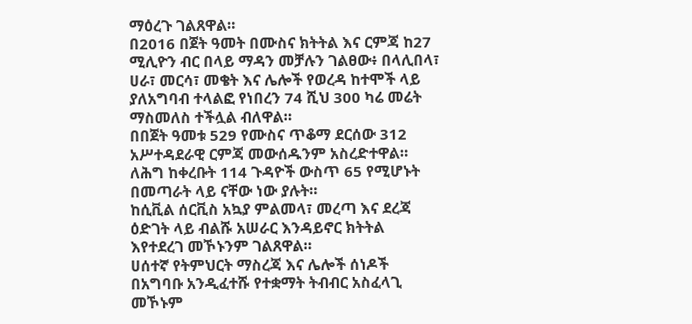ማዕረጉ ገልጸዋል።
በ2016 በጀት ዓመት በሙስና ክትትል እና ርምጃ ከ27 ሚሊዮን ብር በላይ ማዳን መቻሉን ገልፀው፥ በላሊበላ፣ ሀራ፣ መርሳ፣ መቄት እና ሌሎች የወረዳ ከተሞች ላይ ያለአግባብ ተላልፎ የነበረን 74 ሺህ 300 ካሬ መሬት ማስመለስ ተችሏል ብለዋል።
በበጀት ዓመቱ 529 የሙስና ጥቆማ ደርሰው 312 አሥተዳደራዊ ርምጃ መውሰዱንም አስረድተዋል። ለሕግ ከቀረቡት 114 ጉዳዮች ውስጥ 65 የሚሆኑት በመጣራት ላይ ናቸው ነው ያሉት።
ከሲቪል ሰርቪስ አኳያ ምልመላ፣ መረጣ እና ደረጃ ዕድገት ላይ ብልሹ አሠራር እንዳይኖር ክትትል እየተደረገ መኾኑንም ገልጸዋል።
ሀሰተኛ የትምህርት ማስረጃ እና ሌሎች ሰነዶች በአግባቡ አንዲፈተሹ የተቋማት ትብብር አስፈላጊ መኾኑም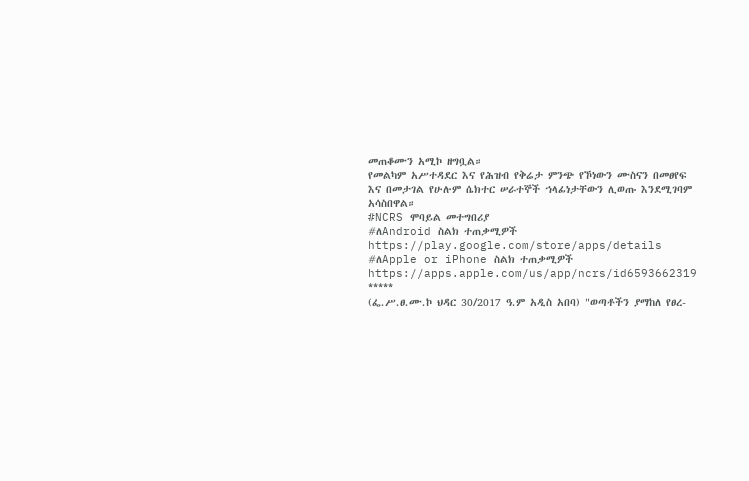መጠቆሙን አሚኮ ዘግቧል።
የመልካም አሥተዳደር እና የሕዝብ የቅሬታ ምንጭ የኾነውን ሙስናን በመፀየፍ እና በመታገል የሁሉም ሴክተር ሠራተኞች ኀላፊነታቸውን ሊወጡ እንደሚገባም አሳስበዋል።
#NCRS ሞባይል መተግበሪያ
#ለAndroid ስልክ ተጠቃሚዎች
https://play.google.com/store/apps/details
#ለApple or iPhone ስልክ ተጠቃሚዎች
https://apps.apple.com/us/app/ncrs/id6593662319
*****
(ፌ.ሥ.ፀ.ሙ.ኮ ህዳር 30/2017 ዓ.ም አዲስ አበባ) "ወጣቶችን ያማከለ የፀረ-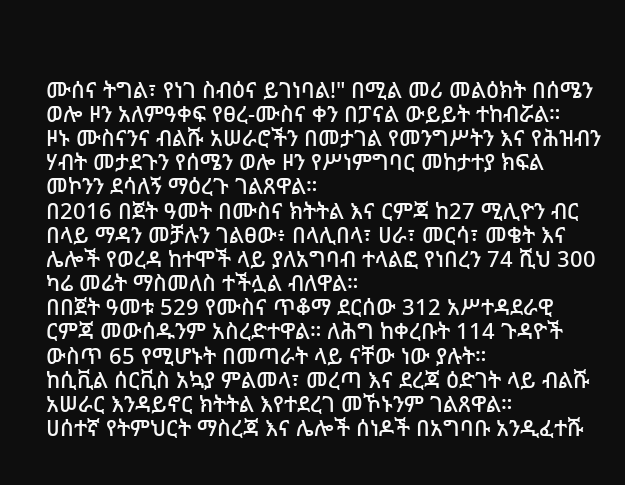ሙሰና ትግል፣ የነገ ስብዕና ይገነባል!" በሚል መሪ መልዕክት በሰሜን ወሎ ዞን አለምዓቀፍ የፀረ-ሙስና ቀን በፓናል ውይይት ተከብሯል።
ዞኑ ሙስናንና ብልሹ አሠራሮችን በመታገል የመንግሥትን እና የሕዝብን ሃብት መታደጉን የሰሜን ወሎ ዞን የሥነምግባር መከታተያ ክፍል መኮንን ደሳለኝ ማዕረጉ ገልጸዋል።
በ2016 በጀት ዓመት በሙስና ክትትል እና ርምጃ ከ27 ሚሊዮን ብር በላይ ማዳን መቻሉን ገልፀው፥ በላሊበላ፣ ሀራ፣ መርሳ፣ መቄት እና ሌሎች የወረዳ ከተሞች ላይ ያለአግባብ ተላልፎ የነበረን 74 ሺህ 300 ካሬ መሬት ማስመለስ ተችሏል ብለዋል።
በበጀት ዓመቱ 529 የሙስና ጥቆማ ደርሰው 312 አሥተዳደራዊ ርምጃ መውሰዱንም አስረድተዋል። ለሕግ ከቀረቡት 114 ጉዳዮች ውስጥ 65 የሚሆኑት በመጣራት ላይ ናቸው ነው ያሉት።
ከሲቪል ሰርቪስ አኳያ ምልመላ፣ መረጣ እና ደረጃ ዕድገት ላይ ብልሹ አሠራር እንዳይኖር ክትትል እየተደረገ መኾኑንም ገልጸዋል።
ሀሰተኛ የትምህርት ማስረጃ እና ሌሎች ሰነዶች በአግባቡ አንዲፈተሹ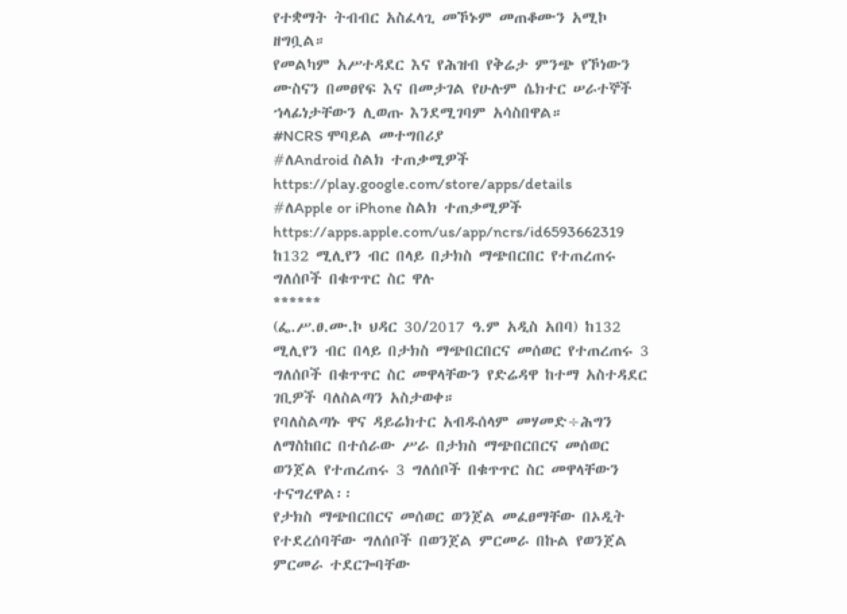የተቋማት ትብብር አስፈላጊ መኾኑም መጠቆሙን አሚኮ ዘግቧል።
የመልካም አሥተዳደር እና የሕዝብ የቅሬታ ምንጭ የኾነውን ሙስናን በመፀየፍ እና በመታገል የሁሉም ሴክተር ሠራተኞች ኀላፊነታቸውን ሊወጡ እንደሚገባም አሳስበዋል።
#NCRS ሞባይል መተግበሪያ
#ለAndroid ስልክ ተጠቃሚዎች
https://play.google.com/store/apps/details
#ለApple or iPhone ስልክ ተጠቃሚዎች
https://apps.apple.com/us/app/ncrs/id6593662319
ከ132 ሚሊየን ብር በላይ በታክስ ማጭበርበር የተጠረጠሩ ግለሰቦች በቁጥጥር ስር ዋሉ
******
(ፌ.ሥ.ፀ.ሙ.ኮ ህዳር 30/2017 ዓ.ም አዲስ አበባ) ከ132 ሚሊየን ብር በላይ በታክስ ማጭበርበርና መሰወር የተጠረጠሩ 3 ግለሰቦች በቁጥጥር ስር መዋላቸውን የድሬዳዋ ከተማ አስተዳደር ገቢዎች ባለስልጣን አስታወቀ።
የባለስልጣኑ ዋና ዳይሬክተር አብዱሰላም መሃመድ÷ሕግን ለማስከበር በተሰራው ሥራ በታክስ ማጭበርበርና መሰወር ወንጀል የተጠረጠሩ 3 ግለሰቦች በቁጥጥር ስር መዋላቸውን ተናግረዋል፡፡
የታክስ ማጭበርበርና መሰወር ወንጀል መፈፀማቸው በኦዲት የተደረሰባቸው ግለሰቦች በወንጀል ምርመራ በኩል የወንጀል ምርመራ ተደርጐባቸው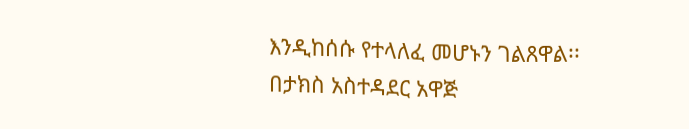እንዲከሰሱ የተላለፈ መሆኑን ገልጸዋል፡፡
በታክስ አስተዳደር አዋጅ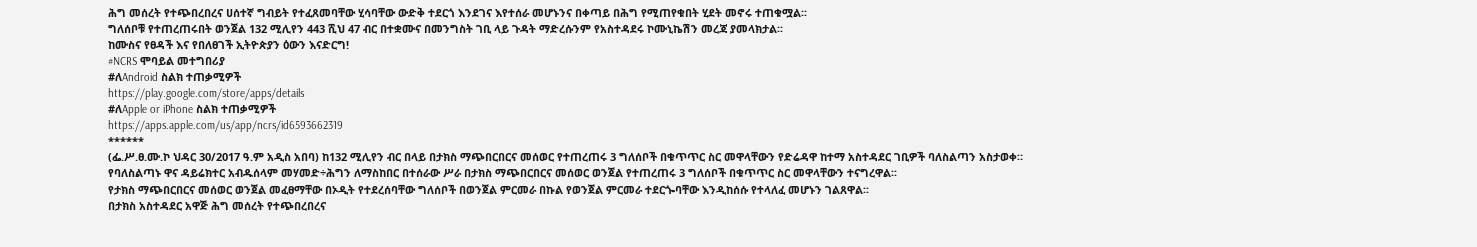ሕግ መሰረት የተጭበረበረና ሀሰተኛ ግብይት የተፈጸመባቸው ሂሳባቸው ውድቅ ተደርጎ እንደገና እየተሰራ መሆኑንና በቀጣይ በሕግ የሚጠየቁበት ሂደት መኖሩ ተጠቁሟል፡፡
ግለሰቦቹ የተጠረጠሩበት ወንጀል 132 ሚሊየን 443 ሺህ 47 ብር በተቋሙና በመንግስት ገቢ ላይ ጉዳት ማድረሱንም የአስተዳደሩ ኮሙኒኬሽን መረጃ ያመላክታል፡፡
ከሙስና የፀዳች እና የበለፀገች ኢትዮጵያን ዕውን እናድርግ!
#NCRS ሞባይል መተግበሪያ
#ለAndroid ስልክ ተጠቃሚዎች
https://play.google.com/store/apps/details
#ለApple or iPhone ስልክ ተጠቃሚዎች
https://apps.apple.com/us/app/ncrs/id6593662319
******
(ፌ.ሥ.ፀ.ሙ.ኮ ህዳር 30/2017 ዓ.ም አዲስ አበባ) ከ132 ሚሊየን ብር በላይ በታክስ ማጭበርበርና መሰወር የተጠረጠሩ 3 ግለሰቦች በቁጥጥር ስር መዋላቸውን የድሬዳዋ ከተማ አስተዳደር ገቢዎች ባለስልጣን አስታወቀ።
የባለስልጣኑ ዋና ዳይሬክተር አብዱሰላም መሃመድ÷ሕግን ለማስከበር በተሰራው ሥራ በታክስ ማጭበርበርና መሰወር ወንጀል የተጠረጠሩ 3 ግለሰቦች በቁጥጥር ስር መዋላቸውን ተናግረዋል፡፡
የታክስ ማጭበርበርና መሰወር ወንጀል መፈፀማቸው በኦዲት የተደረሰባቸው ግለሰቦች በወንጀል ምርመራ በኩል የወንጀል ምርመራ ተደርጐባቸው እንዲከሰሱ የተላለፈ መሆኑን ገልጸዋል፡፡
በታክስ አስተዳደር አዋጅ ሕግ መሰረት የተጭበረበረና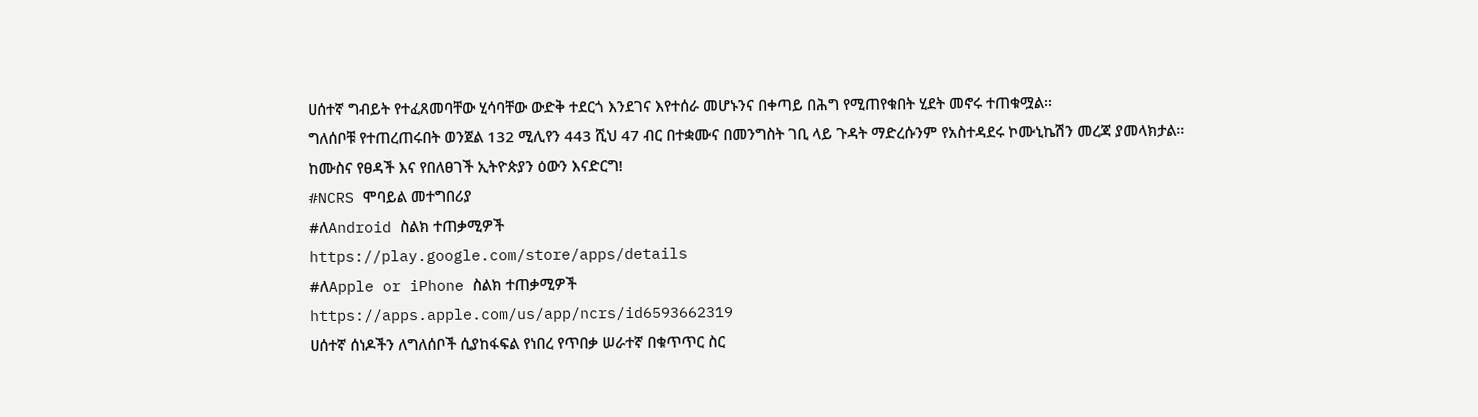ሀሰተኛ ግብይት የተፈጸመባቸው ሂሳባቸው ውድቅ ተደርጎ እንደገና እየተሰራ መሆኑንና በቀጣይ በሕግ የሚጠየቁበት ሂደት መኖሩ ተጠቁሟል፡፡
ግለሰቦቹ የተጠረጠሩበት ወንጀል 132 ሚሊየን 443 ሺህ 47 ብር በተቋሙና በመንግስት ገቢ ላይ ጉዳት ማድረሱንም የአስተዳደሩ ኮሙኒኬሽን መረጃ ያመላክታል፡፡
ከሙስና የፀዳች እና የበለፀገች ኢትዮጵያን ዕውን እናድርግ!
#NCRS ሞባይል መተግበሪያ
#ለAndroid ስልክ ተጠቃሚዎች
https://play.google.com/store/apps/details
#ለApple or iPhone ስልክ ተጠቃሚዎች
https://apps.apple.com/us/app/ncrs/id6593662319
ሀሰተኛ ሰነዶችን ለግለሰቦች ሲያከፋፍል የነበረ የጥበቃ ሠራተኛ በቁጥጥር ስር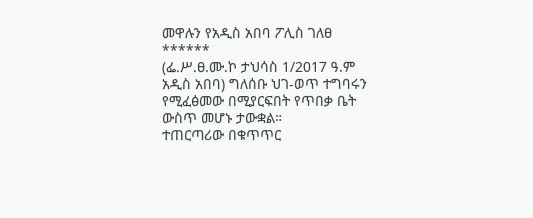መዋሉን የአዲስ አበባ ፖሊስ ገለፀ
******
(ፌ.ሥ.ፀ.ሙ.ኮ ታህሳስ 1/2017 ዓ.ም አዲስ አበባ) ግለሰቡ ህገ-ወጥ ተግባሩን የሚፈፅመው በሚያርፍበት የጥበቃ ቤት ውስጥ መሆኑ ታውቋል።
ተጠርጣሪው በቁጥጥር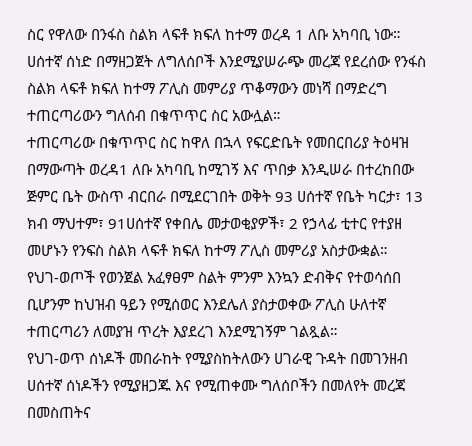ስር የዋለው በንፋስ ስልክ ላፍቶ ክፍለ ከተማ ወረዳ 1 ለቡ አካባቢ ነው። ሀሰተኛ ሰነድ በማዘጋጀት ለግለሰቦች እንደሚያሠራጭ መረጃ የደረሰው የንፋስ ስልክ ላፍቶ ክፍለ ከተማ ፖሊስ መምሪያ ጥቆማውን መነሻ በማድረግ ተጠርጣሪውን ግለሰብ በቁጥጥር ስር አውሏል።
ተጠርጣሪው በቁጥጥር ስር ከዋለ በኋላ የፍርድቤት የመበርበሪያ ትዕዛዝ በማውጣት ወረዳ1 ለቡ አካባቢ ከሚገኝ እና ጥበቃ እንዲሠራ በተረከበው ጅምር ቤት ውስጥ ብርበራ በሚደርገበት ወቅት 93 ሀሰተኛ የቤት ካርታ፣ 13 ክብ ማህተም፣ 91ሀሰተኛ የቀበሌ መታወቂያዎች፣ 2 የኃላፊ ቲተር የተያዘ መሆኑን የንፍስ ስልክ ላፍቶ ክፍለ ከተማ ፖሊስ መምሪያ አስታውቋል።
የህገ-ወጦች የወንጀል አፈፃፀም ስልት ምንም እንኳን ድብቅና የተወሳሰበ ቢሆንም ከህዝብ ዓይን የሚሰወር እንደሌለ ያስታወቀው ፖሊስ ሁለተኛ ተጠርጣሪን ለመያዝ ጥረት እያደረገ እንደሚገኝም ገልጿል።
የህገ-ወጥ ሰነዶች መበራከት የሚያስከትለውን ሀገራዊ ጉዳት በመገንዘብ ሀሰተኛ ሰነዶችን የሚያዘጋጁ እና የሚጠቀሙ ግለሰቦችን በመለየት መረጃ በመስጠትና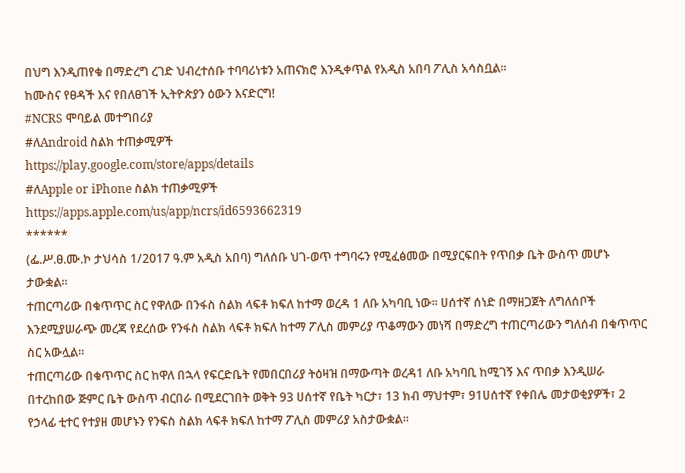በህግ እንዲጠየቁ በማድረግ ረገድ ህብረተሰቡ ተባባሪነቱን አጠናክሮ እንዲቀጥል የአዲስ አበባ ፖሊስ አሳስቧል።
ከሙስና የፀዳች እና የበለፀገች ኢትዮጵያን ዕውን እናድርግ!
#NCRS ሞባይል መተግበሪያ
#ለAndroid ስልክ ተጠቃሚዎች
https://play.google.com/store/apps/details
#ለApple or iPhone ስልክ ተጠቃሚዎች
https://apps.apple.com/us/app/ncrs/id6593662319
******
(ፌ.ሥ.ፀ.ሙ.ኮ ታህሳስ 1/2017 ዓ.ም አዲስ አበባ) ግለሰቡ ህገ-ወጥ ተግባሩን የሚፈፅመው በሚያርፍበት የጥበቃ ቤት ውስጥ መሆኑ ታውቋል።
ተጠርጣሪው በቁጥጥር ስር የዋለው በንፋስ ስልክ ላፍቶ ክፍለ ከተማ ወረዳ 1 ለቡ አካባቢ ነው። ሀሰተኛ ሰነድ በማዘጋጀት ለግለሰቦች እንደሚያሠራጭ መረጃ የደረሰው የንፋስ ስልክ ላፍቶ ክፍለ ከተማ ፖሊስ መምሪያ ጥቆማውን መነሻ በማድረግ ተጠርጣሪውን ግለሰብ በቁጥጥር ስር አውሏል።
ተጠርጣሪው በቁጥጥር ስር ከዋለ በኋላ የፍርድቤት የመበርበሪያ ትዕዛዝ በማውጣት ወረዳ1 ለቡ አካባቢ ከሚገኝ እና ጥበቃ እንዲሠራ በተረከበው ጅምር ቤት ውስጥ ብርበራ በሚደርገበት ወቅት 93 ሀሰተኛ የቤት ካርታ፣ 13 ክብ ማህተም፣ 91ሀሰተኛ የቀበሌ መታወቂያዎች፣ 2 የኃላፊ ቲተር የተያዘ መሆኑን የንፍስ ስልክ ላፍቶ ክፍለ ከተማ ፖሊስ መምሪያ አስታውቋል።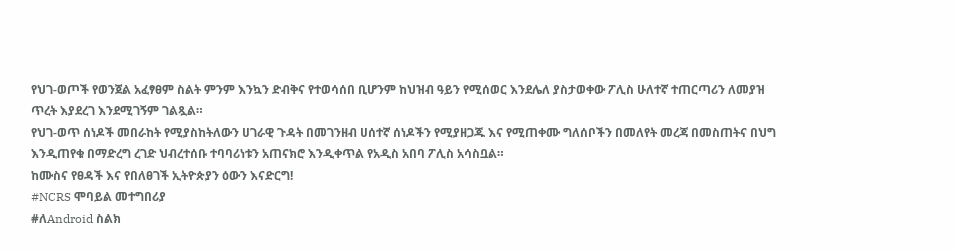የህገ-ወጦች የወንጀል አፈፃፀም ስልት ምንም እንኳን ድብቅና የተወሳሰበ ቢሆንም ከህዝብ ዓይን የሚሰወር እንደሌለ ያስታወቀው ፖሊስ ሁለተኛ ተጠርጣሪን ለመያዝ ጥረት እያደረገ እንደሚገኝም ገልጿል።
የህገ-ወጥ ሰነዶች መበራከት የሚያስከትለውን ሀገራዊ ጉዳት በመገንዘብ ሀሰተኛ ሰነዶችን የሚያዘጋጁ እና የሚጠቀሙ ግለሰቦችን በመለየት መረጃ በመስጠትና በህግ እንዲጠየቁ በማድረግ ረገድ ህብረተሰቡ ተባባሪነቱን አጠናክሮ እንዲቀጥል የአዲስ አበባ ፖሊስ አሳስቧል።
ከሙስና የፀዳች እና የበለፀገች ኢትዮጵያን ዕውን እናድርግ!
#NCRS ሞባይል መተግበሪያ
#ለAndroid ስልክ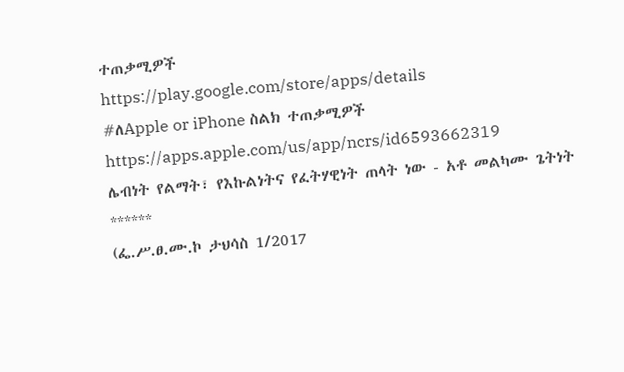ተጠቃሚዎች
https://play.google.com/store/apps/details
#ለApple or iPhone ስልክ ተጠቃሚዎች
https://apps.apple.com/us/app/ncrs/id6593662319
ሌብነት የልማት፣ የእኩልነትና የፈትሃዊነት ጠላት ነው - አቶ መልካሙ ጌትነት
******
(ፌ.ሥ.ፀ.ሙ.ኮ ታህሳስ 1/2017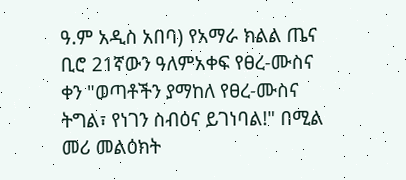ዓ.ም አዲስ አበባ) የአማራ ክልል ጤና ቢሮ 21ኛውን ዓለምአቀፍ የፀረ-ሙስና ቀን "ወጣቶችን ያማከለ የፀረ-ሙስና ትግል፣ የነገን ስብዕና ይገነባል!" በሚል መሪ መልዕክት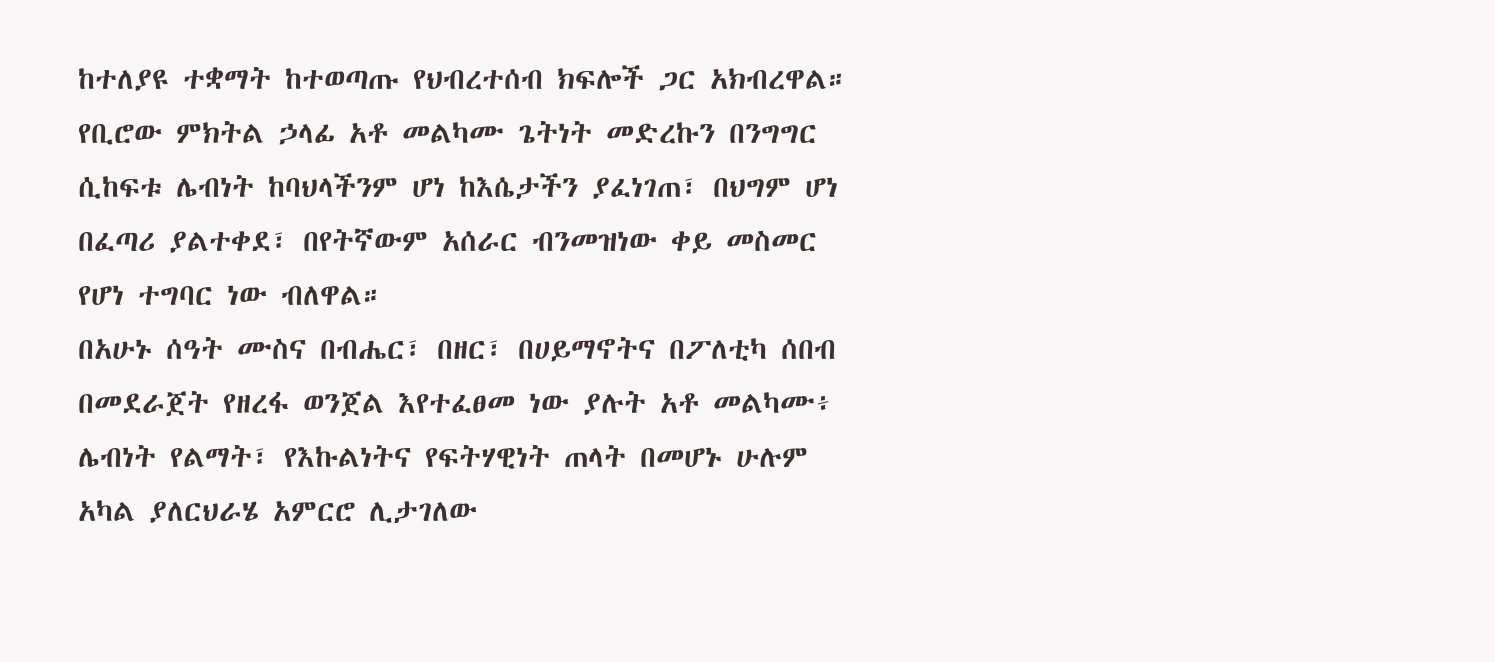ከተለያዩ ተቋማት ከተወጣጡ የህብረተሰብ ክፍሎች ጋር አክብረዋል።
የቢሮው ምክትል ኃላፊ አቶ መልካሙ ጌትነት መድረኩን በንግግር ሲከፍቱ ሌብነት ከባህላችንም ሆነ ከእሴታችን ያፈነገጠ፣ በህግም ሆነ በፈጣሪ ያልተቀደ፣ በየትኛውም አሰራር ብንመዝነው ቀይ መስመር የሆነ ተግባር ነው ብለዋል።
በአሁኑ ሰዓት ሙስና በብሔር፣ በዘር፣ በሀይማኖትና በፖለቲካ ሰበብ በመደራጀት የዘረፋ ወንጀል እየተፈፀመ ነው ያሉት አቶ መልካሙ፥ ሌብነት የልማት፣ የእኩልነትና የፍትሃዊነት ጠላት በመሆኑ ሁሉም አካል ያለርህራሄ አምርሮ ሊታገለው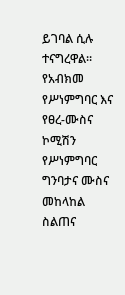ይገባል ሲሉ ተናግረዋል።
የአብክመ የሥነምግባር እና የፀረ-ሙስና ኮሚሽን የሥነምግባር ግንባታና ሙስና መከላከል ስልጠና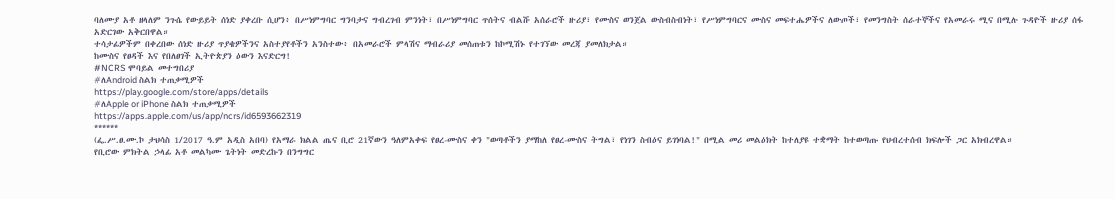ባለሙያ አቶ ዘላለም ንጉሴ የውይይት ሰነድ ያቀረቡ ሲሆን፥ በሥነምግባር ግንባታና ግብረገብ ምንነት፣ በሥነምግባር ጥሰትና ብልሹ አሰራሮች ዙሪያ፣ የሙስና ወንጀል ውስብስብነት፣ የሥነምግባርና ሙስና መፍተሔዎችና ለውጦች፣ የመንግስት ሰራተኞችና የአመራሩ ሚና በሚሉ ጉዳዮች ዙሪያ ሰፋ አድርገው አቅርበዋል።
ተሳታፊዎችም በቀረበው ሰነድ ዙሪያ ጥያቄዎችንና አስተያየቶችን አንስተው፥ በአመራሮች ምላሽና ማብራሪያ መሰጠቱን ከኮሚሽኑ የተገኘው መረጃ ያመለክታል።
ከሙስና የፀዳች እና የበለፀገች ኢትዮጵያን ዕውን እናድርግ!
#NCRS ሞባይል መተግበሪያ
#ለAndroid ስልክ ተጠቃሚዎች
https://play.google.com/store/apps/details
#ለApple or iPhone ስልክ ተጠቃሚዎች
https://apps.apple.com/us/app/ncrs/id6593662319
******
(ፌ.ሥ.ፀ.ሙ.ኮ ታህሳስ 1/2017 ዓ.ም አዲስ አበባ) የአማራ ክልል ጤና ቢሮ 21ኛውን ዓለምአቀፍ የፀረ-ሙስና ቀን "ወጣቶችን ያማከለ የፀረ-ሙስና ትግል፣ የነገን ስብዕና ይገነባል!" በሚል መሪ መልዕክት ከተለያዩ ተቋማት ከተወጣጡ የህብረተሰብ ክፍሎች ጋር አክብረዋል።
የቢሮው ምክትል ኃላፊ አቶ መልካሙ ጌትነት መድረኩን በንግግር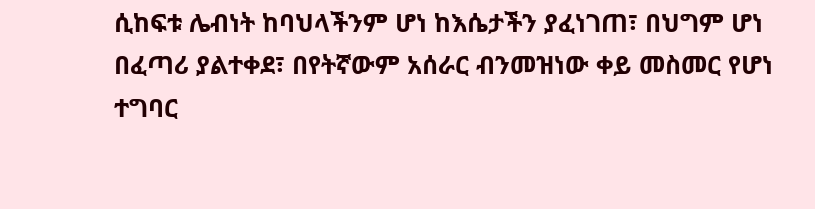ሲከፍቱ ሌብነት ከባህላችንም ሆነ ከእሴታችን ያፈነገጠ፣ በህግም ሆነ በፈጣሪ ያልተቀደ፣ በየትኛውም አሰራር ብንመዝነው ቀይ መስመር የሆነ ተግባር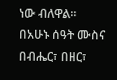ነው ብለዋል።
በአሁኑ ሰዓት ሙስና በብሔር፣ በዘር፣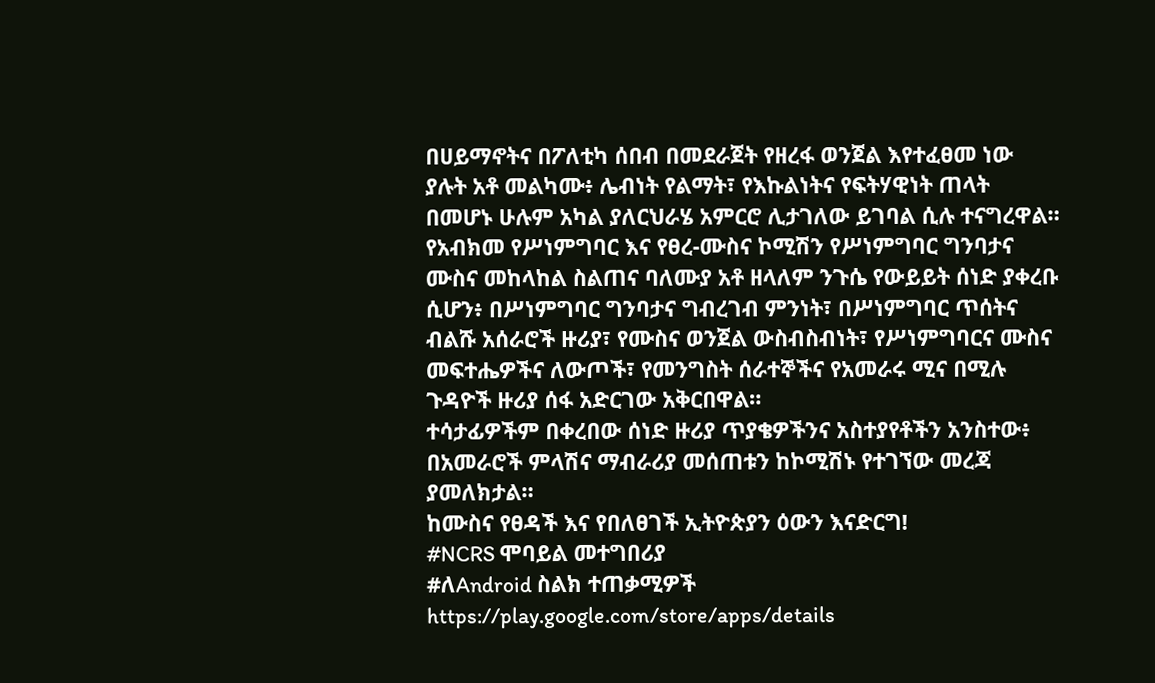በሀይማኖትና በፖለቲካ ሰበብ በመደራጀት የዘረፋ ወንጀል እየተፈፀመ ነው ያሉት አቶ መልካሙ፥ ሌብነት የልማት፣ የእኩልነትና የፍትሃዊነት ጠላት በመሆኑ ሁሉም አካል ያለርህራሄ አምርሮ ሊታገለው ይገባል ሲሉ ተናግረዋል።
የአብክመ የሥነምግባር እና የፀረ-ሙስና ኮሚሽን የሥነምግባር ግንባታና ሙስና መከላከል ስልጠና ባለሙያ አቶ ዘላለም ንጉሴ የውይይት ሰነድ ያቀረቡ ሲሆን፥ በሥነምግባር ግንባታና ግብረገብ ምንነት፣ በሥነምግባር ጥሰትና ብልሹ አሰራሮች ዙሪያ፣ የሙስና ወንጀል ውስብስብነት፣ የሥነምግባርና ሙስና መፍተሔዎችና ለውጦች፣ የመንግስት ሰራተኞችና የአመራሩ ሚና በሚሉ ጉዳዮች ዙሪያ ሰፋ አድርገው አቅርበዋል።
ተሳታፊዎችም በቀረበው ሰነድ ዙሪያ ጥያቄዎችንና አስተያየቶችን አንስተው፥ በአመራሮች ምላሽና ማብራሪያ መሰጠቱን ከኮሚሽኑ የተገኘው መረጃ ያመለክታል።
ከሙስና የፀዳች እና የበለፀገች ኢትዮጵያን ዕውን እናድርግ!
#NCRS ሞባይል መተግበሪያ
#ለAndroid ስልክ ተጠቃሚዎች
https://play.google.com/store/apps/details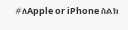#ለApple or iPhone ስልክ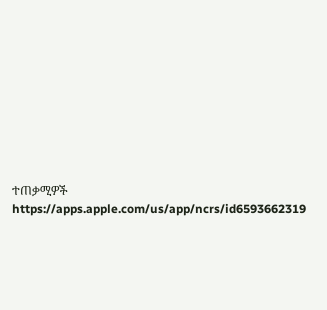ተጠቃሚዎች
https://apps.apple.com/us/app/ncrs/id6593662319